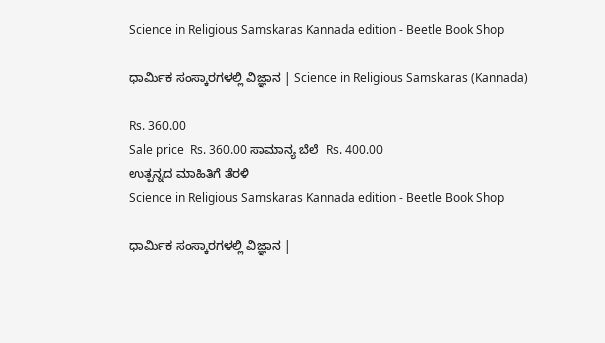Science in Religious Samskaras Kannada edition - Beetle Book Shop

ಧಾರ್ಮಿಕ ಸಂಸ್ಕಾರಗಳಲ್ಲಿ ವಿಜ್ಞಾನ | Science in Religious Samskaras (Kannada)

Rs. 360.00
Sale price  Rs. 360.00 ಸಾಮಾನ್ಯ ಬೆಲೆ  Rs. 400.00
ಉತ್ಪನ್ನದ ಮಾಹಿತಿಗೆ ತೆರಳಿ
Science in Religious Samskaras Kannada edition - Beetle Book Shop

ಧಾರ್ಮಿಕ ಸಂಸ್ಕಾರಗಳಲ್ಲಿ ವಿಜ್ಞಾನ |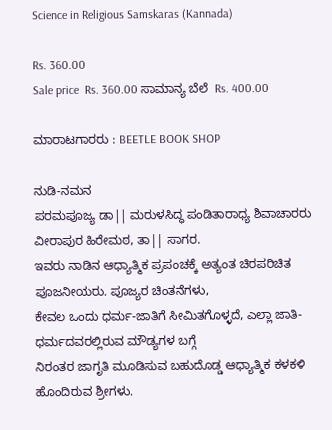Science in Religious Samskaras (Kannada)

Rs. 360.00
Sale price  Rs. 360.00 ಸಾಮಾನ್ಯ ಬೆಲೆ  Rs. 400.00

ಮಾರಾಟಗಾರರು : BEETLE BOOK SHOP

ನುಡಿ-ನಮನ
ಪರಮಪೂಜ್ಯ ಡಾ|| ಮರುಳಸಿದ್ಧ ಪಂಡಿತಾರಾಧ್ಯ ಶಿವಾಚಾರರು ವೀರಾಪುರ ಹಿರೇಮಠ, ತಾ|| ಸಾಗರ.
ಇವರು ನಾಡಿನ ಆಧ್ಯಾತ್ಮಿಕ ಪ್ರಪಂಚಕ್ಕೆ ಅತ್ಯಂತ ಚಿರಪರಿಚಿತ ಪೂಜನೀಯರು. ಪೂಜ್ಯರ ಚಿಂತನೆಗಳು,
ಕೇವಲ ಒಂದು ಧರ್ಮ-ಜಾತಿಗೆ ಸೀಮಿತಗೊಳ್ಳದೆ, ಎಲ್ಲಾ ಜಾತಿ-ಧರ್ಮದವರಲ್ಲಿರುವ ಮೌಡ್ಯಗಳ ಬಗ್ಗೆ
ನಿರಂತರ ಜಾಗೃತಿ ಮೂಡಿಸುವ ಬಹುದೊಡ್ಡ ಆಧ್ಯಾತ್ಮಿಕ ಕಳಕಳಿ ಹೊಂದಿರುವ ಶ್ರೀಗಳು.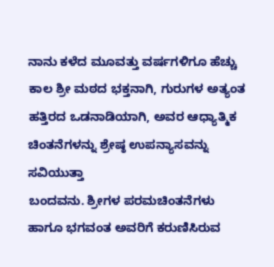ನಾನು ಕಳೆದ ಮೂವತ್ತು ವರ್ಷಗಳಿಗೂ ಹೆಚ್ಚು ಕಾಲ ಶ್ರೀ ಮಠದ ಭಕ್ತನಾಗಿ, ಗುರುಗಳ ಅತ್ಯಂತ
ಹತ್ತಿರದ ಒಡನಾಡಿಯಾಗಿ, ಅವರ ಆಧ್ಯಾತ್ಮಿಕ ಚಿಂತನೆಗಳನ್ನು ಶ್ರೇಷ್ಠ ಉಪನ್ಯಾಸವನ್ನು ಸವಿಯುತ್ತಾ
ಬಂದವನು. ಶ್ರೀಗಳ ಪರಮಚಿಂತನೆಗಳು ಹಾಗೂ ಭಗವಂತ ಅವರಿಗೆ ಕರುಣಿಸಿರುವ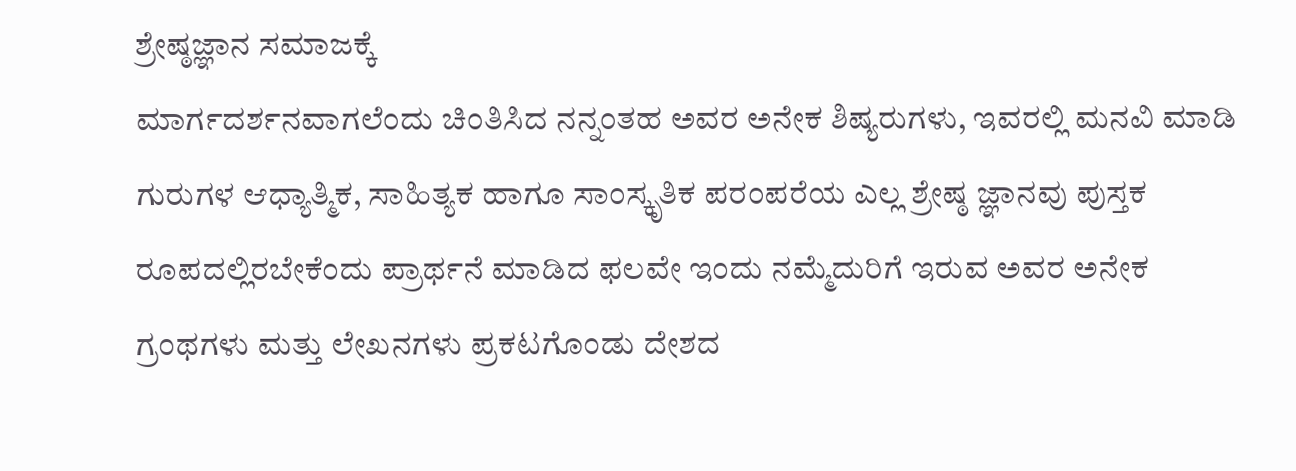ಶ್ರೇಷ್ಠಜ್ಞಾನ ಸಮಾಜಕ್ಕೆ
ಮಾರ್ಗದರ್ಶನವಾಗಲೆಂದು ಚಿಂತಿಸಿದ ನನ್ನಂತಹ ಅವರ ಅನೇಕ ಶಿಷ್ಯರುಗಳು, ಇವರಲ್ಲಿ ಮನವಿ ಮಾಡಿ
ಗುರುಗಳ ಆಧ್ಯಾತ್ಮಿಕ, ಸಾಹಿತ್ಯಕ ಹಾಗೂ ಸಾಂಸ್ಕೃತಿಕ ಪರಂಪರೆಯ ಎಲ್ಲ ಶ್ರೇಷ್ಠ ಜ್ಞಾನವು ಪುಸ್ತಕ
ರೂಪದಲ್ಲಿರಬೇಕೆಂದು ಪ್ರಾರ್ಥನೆ ಮಾಡಿದ ಫಲವೇ ಇಂದು ನಮ್ಮೆದುರಿಗೆ ಇರುವ ಅವರ ಅನೇಕ
ಗ್ರಂಥಗಳು ಮತ್ತು ಲೇಖನಗಳು ಪ್ರಕಟಗೊಂಡು ದೇಶದ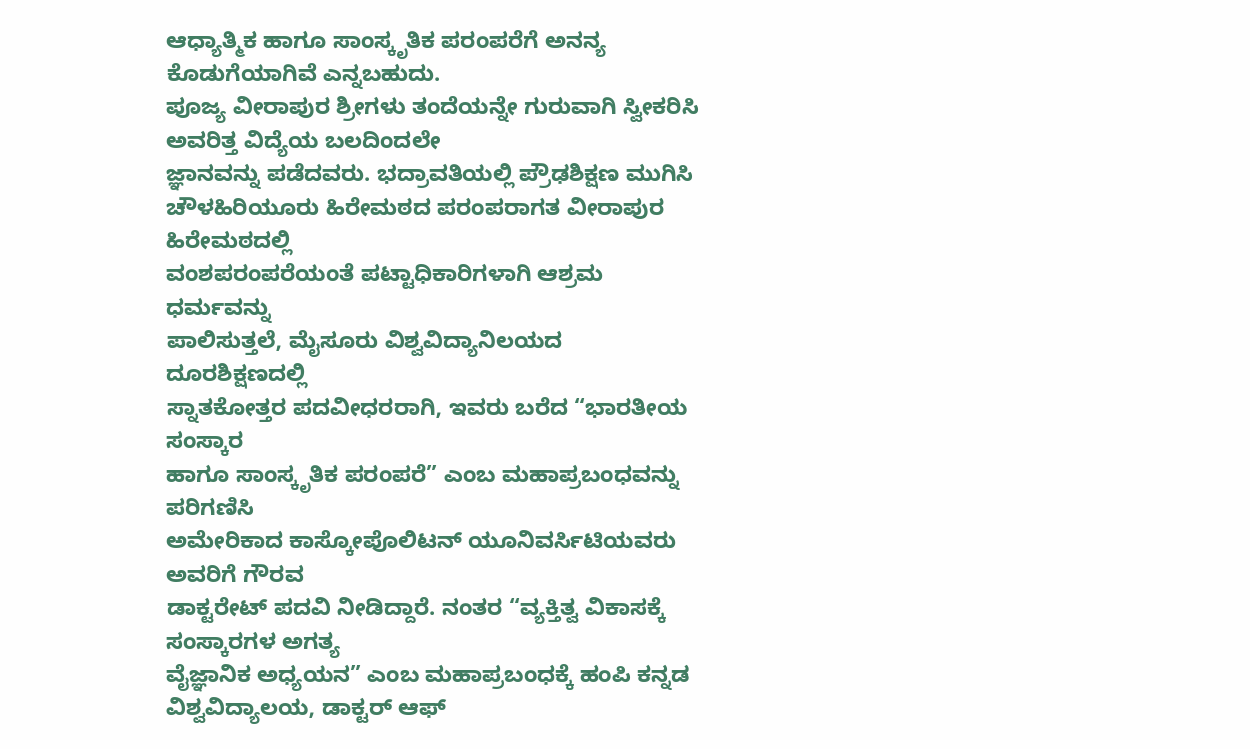ಆಧ್ಯಾತ್ಮಿಕ ಹಾಗೂ ಸಾಂಸ್ಕೃತಿಕ ಪರಂಪರೆಗೆ ಅನನ್ಯ
ಕೊಡುಗೆಯಾಗಿವೆ ಎನ್ನಬಹುದು.
ಪೂಜ್ಯ ವೀರಾಪುರ ಶ್ರೀಗಳು ತಂದೆಯನ್ನೇ ಗುರುವಾಗಿ ಸ್ವೀಕರಿಸಿ ಅವರಿತ್ತ ವಿದ್ಯೆಯ ಬಲದಿಂದಲೇ
ಜ್ಞಾನವನ್ನು ಪಡೆದವರು. ಭದ್ರಾವತಿಯಲ್ಲಿ ಪ್ರೌಢಶಿಕ್ಷಣ ಮುಗಿಸಿ
ಚೌಳಹಿರಿಯೂರು ಹಿರೇಮಠದ ಪರಂಪರಾಗತ ವೀರಾಪುರ ಹಿರೇಮಠದಲ್ಲಿ
ವಂಶಪರಂಪರೆಯಂತೆ ಪಟ್ಟಾಧಿಕಾರಿಗಳಾಗಿ ಆಶ್ರಮ ಧರ್ಮವನ್ನು
ಪಾಲಿಸುತ್ತಲೆ, ಮೈಸೂರು ವಿಶ್ವವಿದ್ಯಾನಿಲಯದ ದೂರಶಿಕ್ಷಣದಲ್ಲಿ
ಸ್ನಾತಕೋತ್ತರ ಪದವೀಧರರಾಗಿ, ಇವರು ಬರೆದ “ಭಾರತೀಯ ಸಂಸ್ಕಾರ
ಹಾಗೂ ಸಾಂಸ್ಕೃತಿಕ ಪರಂಪರೆ” ಎಂಬ ಮಹಾಪ್ರಬಂಧವನ್ನು ಪರಿಗಣಿಸಿ
ಅಮೇರಿಕಾದ ಕಾಸ್ಕೋಪೊಲಿಟನ್ ಯೂನಿವರ್ಸಿಟಿಯವರು ಅವರಿಗೆ ಗೌರವ
ಡಾಕ್ಟರೇಟ್ ಪದವಿ ನೀಡಿದ್ದಾರೆ. ನಂತರ “ವ್ಯಕ್ತಿತ್ವ ವಿಕಾಸಕ್ಕೆ ಸಂಸ್ಕಾರಗಳ ಅಗತ್ಯ
ವೈಜ್ಞಾನಿಕ ಅಧ್ಯಯನ” ಎಂಬ ಮಹಾಪ್ರಬಂಧಕ್ಕೆ ಹಂಪಿ ಕನ್ನಡ
ವಿಶ್ವವಿದ್ಯಾಲಯ, ಡಾಕ್ಟರ್ ಆಫ್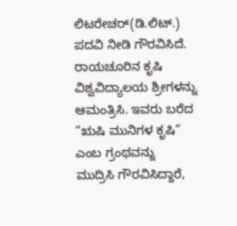ಲಿಟರೇಚರ್(ಡಿ.ಲಿಟ್.) ಪದವಿ ನೀಡಿ ಗೌರವಿಸಿದೆ. ರಾಯಚೂರಿನ ಕೃಷಿ
ವಿಶ್ವವಿದ್ಯಾಲಯ ಶ್ರೀಗಳನ್ನು ಆಮಂತ್ರಿಸಿ. ಇವರು ಬರೆದ “ಋಷಿ ಮುನಿಗಳ ಕೃಷಿ” ಎಂಬ ಗ್ರಂಥವನ್ನು
ಮುದ್ರಿಸಿ ಗೌರವಿಸಿದ್ದಾರೆ,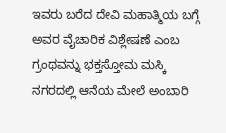ಇವರು ಬರೆದ ದೇವಿ ಮಹಾತ್ಮಿಯ ಬಗ್ಗೆ ಅವರ ವೈಚಾರಿಕ ವಿಶ್ಲೇಷಣೆ ಎಂಬ
ಗ್ರಂಥವನ್ನು ಭಕ್ತಸ್ತೋಮ ಮಸ್ಕಿ ನಗರದಲ್ಲಿ ಆನೆಯ ಮೇಲೆ ಅಂಬಾರಿ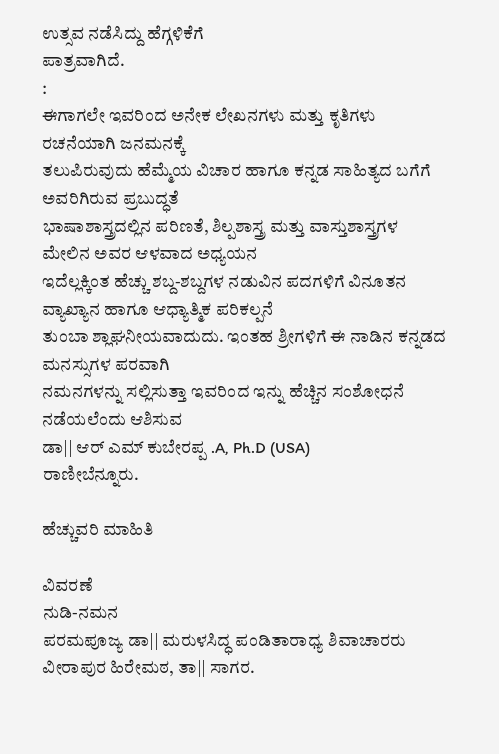ಉತ್ಸವ ನಡೆಸಿದ್ದು ಹೆಗ್ಗಳಿಕೆಗೆ
ಪಾತ್ರವಾಗಿದೆ.
:
ಈಗಾಗಲೇ ಇವರಿಂದ ಅನೇಕ ಲೇಖನಗಳು ಮತ್ತು ಕೃತಿಗಳು ರಚನೆಯಾಗಿ ಜನಮನಕ್ಕೆ
ತಲುಪಿರುವುದು ಹೆಮ್ಮೆಯ ವಿಚಾರ ಹಾಗೂ ಕನ್ನಡ ಸಾಹಿತ್ಯದ ಬಗೆಗೆ ಅವರಿಗಿರುವ ಪ್ರಬುದ್ಧತೆ
ಭಾಷಾಶಾಸ್ತ್ರದಲ್ಲಿನ ಪರಿಣತೆ, ಶಿಲ್ಪಶಾಸ್ತ್ರ ಮತ್ತು ವಾಸ್ತುಶಾಸ್ತ್ರಗಳ ಮೇಲಿನ ಅವರ ಆಳವಾದ ಅಧ್ಯಯನ
ಇದೆಲ್ಲಕ್ಕಿಂತ ಹೆಚ್ಚು ಶಬ್ದ-ಶಬ್ದಗಳ ನಡುವಿನ ಪದಗಳಿಗೆ ವಿನೂತನ ವ್ಯಾಖ್ಯಾನ ಹಾಗೂ ಆಧ್ಯಾತ್ಮಿಕ ಪರಿಕಲ್ಪನೆ
ತುಂಬಾ ಶ್ಲಾಘನೀಯವಾದುದು. ಇಂತಹ ಶ್ರೀಗಳಿಗೆ ಈ ನಾಡಿನ ಕನ್ನಡದ ಮನಸ್ಸುಗಳ ಪರವಾಗಿ
ನಮನಗಳನ್ನು ಸಲ್ಲಿಸುತ್ತಾ ಇವರಿಂದ ಇನ್ನು ಹೆಚ್ಚಿನ ಸಂಶೋಧನೆ ನಡೆಯಲೆಂದು ಆಶಿಸುವ
ಡಾ|| ಆರ್ ಎಮ್ ಕುಬೇರಪ್ಪ .A, Ph.D (USA)
ರಾಣೀಬೆನ್ನೂರು.

ಹೆಚ್ಚುವರಿ ಮಾಹಿತಿ

ವಿವರಣೆ
ನುಡಿ-ನಮನ
ಪರಮಪೂಜ್ಯ ಡಾ|| ಮರುಳಸಿದ್ಧ ಪಂಡಿತಾರಾಧ್ಯ ಶಿವಾಚಾರರು ವೀರಾಪುರ ಹಿರೇಮಠ, ತಾ|| ಸಾಗರ.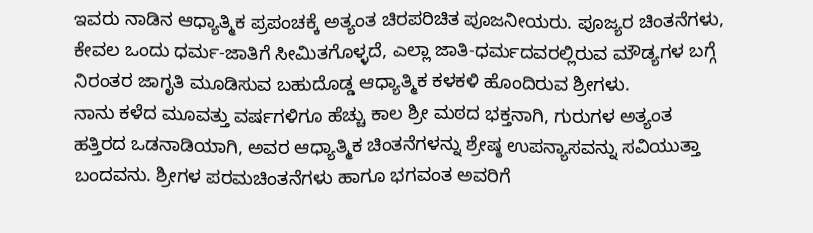ಇವರು ನಾಡಿನ ಆಧ್ಯಾತ್ಮಿಕ ಪ್ರಪಂಚಕ್ಕೆ ಅತ್ಯಂತ ಚಿರಪರಿಚಿತ ಪೂಜನೀಯರು. ಪೂಜ್ಯರ ಚಿಂತನೆಗಳು,
ಕೇವಲ ಒಂದು ಧರ್ಮ-ಜಾತಿಗೆ ಸೀಮಿತಗೊಳ್ಳದೆ, ಎಲ್ಲಾ ಜಾತಿ-ಧರ್ಮದವರಲ್ಲಿರುವ ಮೌಡ್ಯಗಳ ಬಗ್ಗೆ
ನಿರಂತರ ಜಾಗೃತಿ ಮೂಡಿಸುವ ಬಹುದೊಡ್ಡ ಆಧ್ಯಾತ್ಮಿಕ ಕಳಕಳಿ ಹೊಂದಿರುವ ಶ್ರೀಗಳು.
ನಾನು ಕಳೆದ ಮೂವತ್ತು ವರ್ಷಗಳಿಗೂ ಹೆಚ್ಚು ಕಾಲ ಶ್ರೀ ಮಠದ ಭಕ್ತನಾಗಿ, ಗುರುಗಳ ಅತ್ಯಂತ
ಹತ್ತಿರದ ಒಡನಾಡಿಯಾಗಿ, ಅವರ ಆಧ್ಯಾತ್ಮಿಕ ಚಿಂತನೆಗಳನ್ನು ಶ್ರೇಷ್ಠ ಉಪನ್ಯಾಸವನ್ನು ಸವಿಯುತ್ತಾ
ಬಂದವನು. ಶ್ರೀಗಳ ಪರಮಚಿಂತನೆಗಳು ಹಾಗೂ ಭಗವಂತ ಅವರಿಗೆ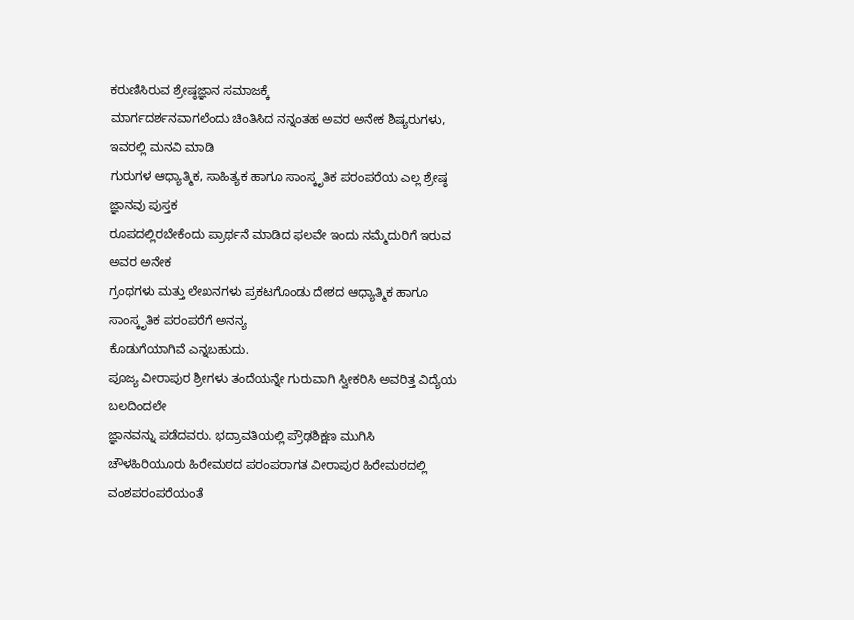ಕರುಣಿಸಿರುವ ಶ್ರೇಷ್ಠಜ್ಞಾನ ಸಮಾಜಕ್ಕೆ
ಮಾರ್ಗದರ್ಶನವಾಗಲೆಂದು ಚಿಂತಿಸಿದ ನನ್ನಂತಹ ಅವರ ಅನೇಕ ಶಿಷ್ಯರುಗಳು, ಇವರಲ್ಲಿ ಮನವಿ ಮಾಡಿ
ಗುರುಗಳ ಆಧ್ಯಾತ್ಮಿಕ, ಸಾಹಿತ್ಯಕ ಹಾಗೂ ಸಾಂಸ್ಕೃತಿಕ ಪರಂಪರೆಯ ಎಲ್ಲ ಶ್ರೇಷ್ಠ ಜ್ಞಾನವು ಪುಸ್ತಕ
ರೂಪದಲ್ಲಿರಬೇಕೆಂದು ಪ್ರಾರ್ಥನೆ ಮಾಡಿದ ಫಲವೇ ಇಂದು ನಮ್ಮೆದುರಿಗೆ ಇರುವ ಅವರ ಅನೇಕ
ಗ್ರಂಥಗಳು ಮತ್ತು ಲೇಖನಗಳು ಪ್ರಕಟಗೊಂಡು ದೇಶದ ಆಧ್ಯಾತ್ಮಿಕ ಹಾಗೂ ಸಾಂಸ್ಕೃತಿಕ ಪರಂಪರೆಗೆ ಅನನ್ಯ
ಕೊಡುಗೆಯಾಗಿವೆ ಎನ್ನಬಹುದು.
ಪೂಜ್ಯ ವೀರಾಪುರ ಶ್ರೀಗಳು ತಂದೆಯನ್ನೇ ಗುರುವಾಗಿ ಸ್ವೀಕರಿಸಿ ಅವರಿತ್ತ ವಿದ್ಯೆಯ ಬಲದಿಂದಲೇ
ಜ್ಞಾನವನ್ನು ಪಡೆದವರು. ಭದ್ರಾವತಿಯಲ್ಲಿ ಪ್ರೌಢಶಿಕ್ಷಣ ಮುಗಿಸಿ
ಚೌಳಹಿರಿಯೂರು ಹಿರೇಮಠದ ಪರಂಪರಾಗತ ವೀರಾಪುರ ಹಿರೇಮಠದಲ್ಲಿ
ವಂಶಪರಂಪರೆಯಂತೆ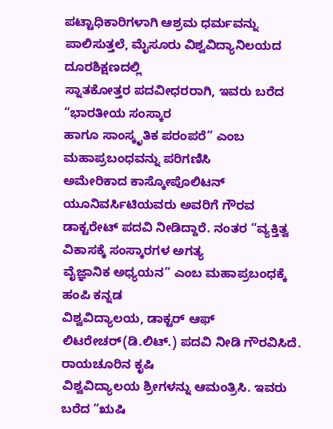ಪಟ್ಟಾಧಿಕಾರಿಗಳಾಗಿ ಆಶ್ರಮ ಧರ್ಮವನ್ನು
ಪಾಲಿಸುತ್ತಲೆ, ಮೈಸೂರು ವಿಶ್ವವಿದ್ಯಾನಿಲಯದ ದೂರಶಿಕ್ಷಣದಲ್ಲಿ
ಸ್ನಾತಕೋತ್ತರ ಪದವೀಧರರಾಗಿ, ಇವರು ಬರೆದ “ಭಾರತೀಯ ಸಂಸ್ಕಾರ
ಹಾಗೂ ಸಾಂಸ್ಕೃತಿಕ ಪರಂಪರೆ” ಎಂಬ ಮಹಾಪ್ರಬಂಧವನ್ನು ಪರಿಗಣಿಸಿ
ಅಮೇರಿಕಾದ ಕಾಸ್ಕೋಪೊಲಿಟನ್ ಯೂನಿವರ್ಸಿಟಿಯವರು ಅವರಿಗೆ ಗೌರವ
ಡಾಕ್ಟರೇಟ್ ಪದವಿ ನೀಡಿದ್ದಾರೆ. ನಂತರ “ವ್ಯಕ್ತಿತ್ವ ವಿಕಾಸಕ್ಕೆ ಸಂಸ್ಕಾರಗಳ ಅಗತ್ಯ
ವೈಜ್ಞಾನಿಕ ಅಧ್ಯಯನ” ಎಂಬ ಮಹಾಪ್ರಬಂಧಕ್ಕೆ ಹಂಪಿ ಕನ್ನಡ
ವಿಶ್ವವಿದ್ಯಾಲಯ, ಡಾಕ್ಟರ್ ಆಫ್ ಲಿಟರೇಚರ್(ಡಿ.ಲಿಟ್.) ಪದವಿ ನೀಡಿ ಗೌರವಿಸಿದೆ. ರಾಯಚೂರಿನ ಕೃಷಿ
ವಿಶ್ವವಿದ್ಯಾಲಯ ಶ್ರೀಗಳನ್ನು ಆಮಂತ್ರಿಸಿ. ಇವರು ಬರೆದ “ಋಷಿ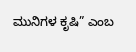ಮುನಿಗಳ ಕೃಷಿ” ಎಂಬ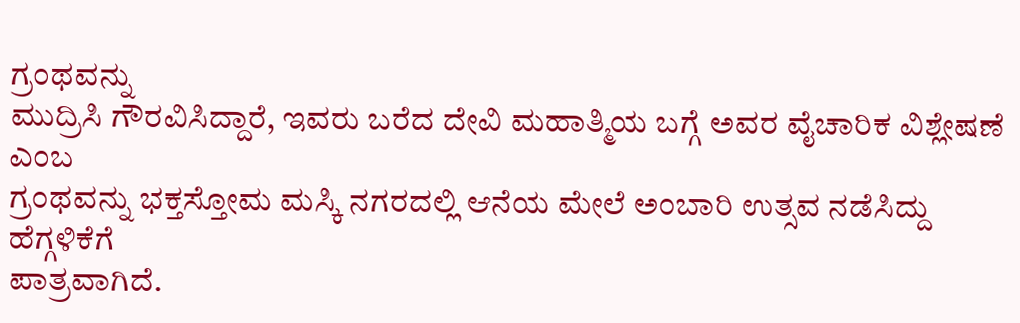ಗ್ರಂಥವನ್ನು
ಮುದ್ರಿಸಿ ಗೌರವಿಸಿದ್ದಾರೆ, ಇವರು ಬರೆದ ದೇವಿ ಮಹಾತ್ಮಿಯ ಬಗ್ಗೆ ಅವರ ವೈಚಾರಿಕ ವಿಶ್ಲೇಷಣೆ ಎಂಬ
ಗ್ರಂಥವನ್ನು ಭಕ್ತಸ್ತೋಮ ಮಸ್ಕಿ ನಗರದಲ್ಲಿ ಆನೆಯ ಮೇಲೆ ಅಂಬಾರಿ ಉತ್ಸವ ನಡೆಸಿದ್ದು ಹೆಗ್ಗಳಿಕೆಗೆ
ಪಾತ್ರವಾಗಿದೆ.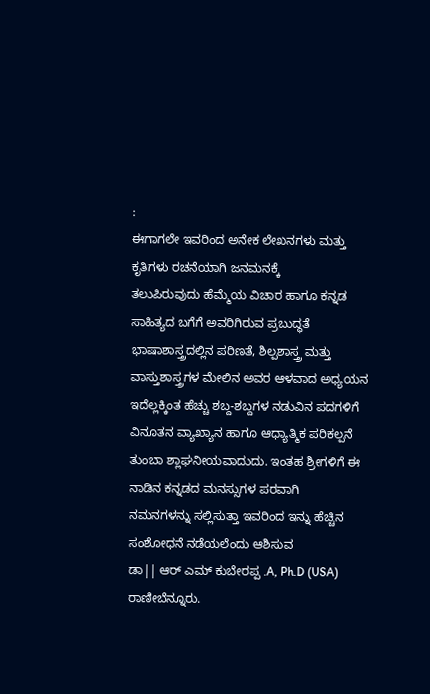:
ಈಗಾಗಲೇ ಇವರಿಂದ ಅನೇಕ ಲೇಖನಗಳು ಮತ್ತು ಕೃತಿಗಳು ರಚನೆಯಾಗಿ ಜನಮನಕ್ಕೆ
ತಲುಪಿರುವುದು ಹೆಮ್ಮೆಯ ವಿಚಾರ ಹಾಗೂ ಕನ್ನಡ ಸಾಹಿತ್ಯದ ಬಗೆಗೆ ಅವರಿಗಿರುವ ಪ್ರಬುದ್ಧತೆ
ಭಾಷಾಶಾಸ್ತ್ರದಲ್ಲಿನ ಪರಿಣತೆ, ಶಿಲ್ಪಶಾಸ್ತ್ರ ಮತ್ತು ವಾಸ್ತುಶಾಸ್ತ್ರಗಳ ಮೇಲಿನ ಅವರ ಆಳವಾದ ಅಧ್ಯಯನ
ಇದೆಲ್ಲಕ್ಕಿಂತ ಹೆಚ್ಚು ಶಬ್ದ-ಶಬ್ದಗಳ ನಡುವಿನ ಪದಗಳಿಗೆ ವಿನೂತನ ವ್ಯಾಖ್ಯಾನ ಹಾಗೂ ಆಧ್ಯಾತ್ಮಿಕ ಪರಿಕಲ್ಪನೆ
ತುಂಬಾ ಶ್ಲಾಘನೀಯವಾದುದು. ಇಂತಹ ಶ್ರೀಗಳಿಗೆ ಈ ನಾಡಿನ ಕನ್ನಡದ ಮನಸ್ಸುಗಳ ಪರವಾಗಿ
ನಮನಗಳನ್ನು ಸಲ್ಲಿಸುತ್ತಾ ಇವರಿಂದ ಇನ್ನು ಹೆಚ್ಚಿನ ಸಂಶೋಧನೆ ನಡೆಯಲೆಂದು ಆಶಿಸುವ
ಡಾ|| ಆರ್ ಎಮ್ ಕುಬೇರಪ್ಪ .A, Ph.D (USA)
ರಾಣೀಬೆನ್ನೂರು.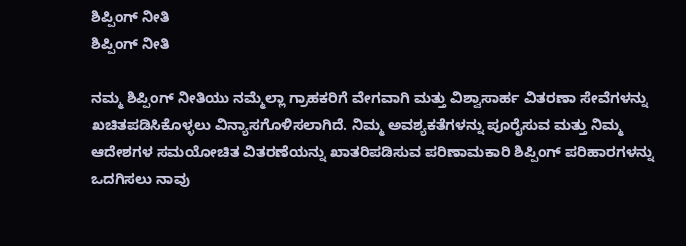ಶಿಪ್ಪಿಂಗ್ ನೀತಿ
ಶಿಪ್ಪಿಂಗ್ ನೀತಿ

ನಮ್ಮ ಶಿಪ್ಪಿಂಗ್ ನೀತಿಯು ನಮ್ಮೆಲ್ಲಾ ಗ್ರಾಹಕರಿಗೆ ವೇಗವಾಗಿ ಮತ್ತು ವಿಶ್ವಾಸಾರ್ಹ ವಿತರಣಾ ಸೇವೆಗಳನ್ನು ಖಚಿತಪಡಿಸಿಕೊಳ್ಳಲು ವಿನ್ಯಾಸಗೊಳಿಸಲಾಗಿದೆ. ನಿಮ್ಮ ಅವಶ್ಯಕತೆಗಳನ್ನು ಪೂರೈಸುವ ಮತ್ತು ನಿಮ್ಮ ಆದೇಶಗಳ ಸಮಯೋಚಿತ ವಿತರಣೆಯನ್ನು ಖಾತರಿಪಡಿಸುವ ಪರಿಣಾಮಕಾರಿ ಶಿಪ್ಪಿಂಗ್ ಪರಿಹಾರಗಳನ್ನು ಒದಗಿಸಲು ನಾವು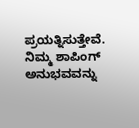ಪ್ರಯತ್ನಿಸುತ್ತೇವೆ. ನಿಮ್ಮ ಶಾಪಿಂಗ್ ಅನುಭವವನ್ನು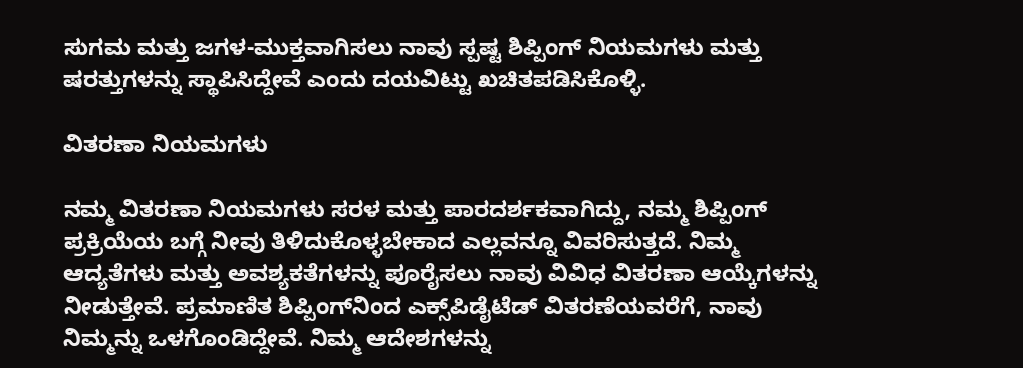ಸುಗಮ ಮತ್ತು ಜಗಳ-ಮುಕ್ತವಾಗಿಸಲು ನಾವು ಸ್ಪಷ್ಟ ಶಿಪ್ಪಿಂಗ್ ನಿಯಮಗಳು ಮತ್ತು ಷರತ್ತುಗಳನ್ನು ಸ್ಥಾಪಿಸಿದ್ದೇವೆ ಎಂದು ದಯವಿಟ್ಟು ಖಚಿತಪಡಿಸಿಕೊಳ್ಳಿ.

ವಿತರಣಾ ನಿಯಮಗಳು

ನಮ್ಮ ವಿತರಣಾ ನಿಯಮಗಳು ಸರಳ ಮತ್ತು ಪಾರದರ್ಶಕವಾಗಿದ್ದು, ನಮ್ಮ ಶಿಪ್ಪಿಂಗ್ ಪ್ರಕ್ರಿಯೆಯ ಬಗ್ಗೆ ನೀವು ತಿಳಿದುಕೊಳ್ಳಬೇಕಾದ ಎಲ್ಲವನ್ನೂ ವಿವರಿಸುತ್ತದೆ. ನಿಮ್ಮ ಆದ್ಯತೆಗಳು ಮತ್ತು ಅವಶ್ಯಕತೆಗಳನ್ನು ಪೂರೈಸಲು ನಾವು ವಿವಿಧ ವಿತರಣಾ ಆಯ್ಕೆಗಳನ್ನು ನೀಡುತ್ತೇವೆ. ಪ್ರಮಾಣಿತ ಶಿಪ್ಪಿಂಗ್‌ನಿಂದ ಎಕ್ಸ್‌ಪಿಡೈಟೆಡ್ ವಿತರಣೆಯವರೆಗೆ, ನಾವು ನಿಮ್ಮನ್ನು ಒಳಗೊಂಡಿದ್ದೇವೆ. ನಿಮ್ಮ ಆದೇಶಗಳನ್ನು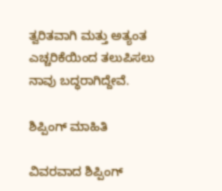ತ್ವರಿತವಾಗಿ ಮತ್ತು ಅತ್ಯಂತ ಎಚ್ಚರಿಕೆಯಿಂದ ತಲುಪಿಸಲು ನಾವು ಬದ್ಧರಾಗಿದ್ದೇವೆ.

ಶಿಪ್ಪಿಂಗ್ ಮಾಹಿತಿ

ವಿವರವಾದ ಶಿಪ್ಪಿಂಗ್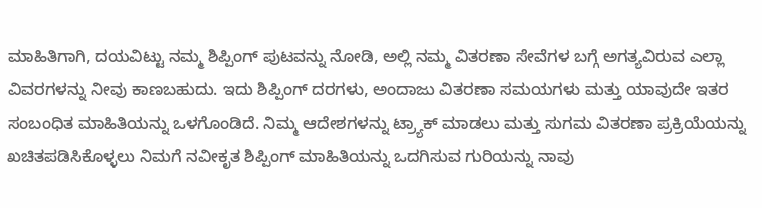ಮಾಹಿತಿಗಾಗಿ, ದಯವಿಟ್ಟು ನಮ್ಮ ಶಿಪ್ಪಿಂಗ್ ಪುಟವನ್ನು ನೋಡಿ, ಅಲ್ಲಿ ನಮ್ಮ ವಿತರಣಾ ಸೇವೆಗಳ ಬಗ್ಗೆ ಅಗತ್ಯವಿರುವ ಎಲ್ಲಾ ವಿವರಗಳನ್ನು ನೀವು ಕಾಣಬಹುದು. ಇದು ಶಿಪ್ಪಿಂಗ್ ದರಗಳು, ಅಂದಾಜು ವಿತರಣಾ ಸಮಯಗಳು ಮತ್ತು ಯಾವುದೇ ಇತರ ಸಂಬಂಧಿತ ಮಾಹಿತಿಯನ್ನು ಒಳಗೊಂಡಿದೆ. ನಿಮ್ಮ ಆದೇಶಗಳನ್ನು ಟ್ರ್ಯಾಕ್ ಮಾಡಲು ಮತ್ತು ಸುಗಮ ವಿತರಣಾ ಪ್ರಕ್ರಿಯೆಯನ್ನು ಖಚಿತಪಡಿಸಿಕೊಳ್ಳಲು ನಿಮಗೆ ನವೀಕೃತ ಶಿಪ್ಪಿಂಗ್ ಮಾಹಿತಿಯನ್ನು ಒದಗಿಸುವ ಗುರಿಯನ್ನು ನಾವು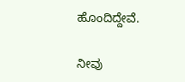ಹೊಂದಿದ್ದೇವೆ.

ನೀವು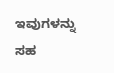ಇವುಗಳನ್ನು ಸಹ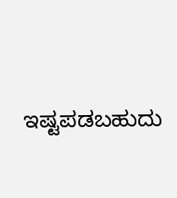ಇಷ್ಟಪಡಬಹುದು